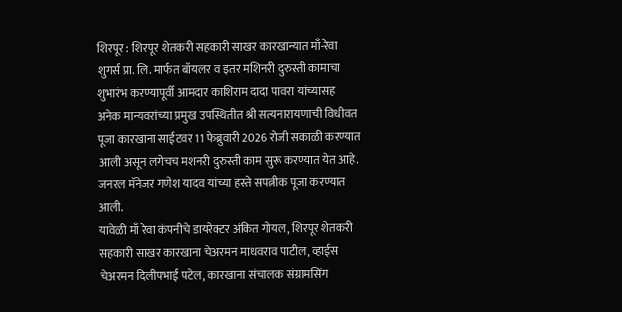शिरपूर : शिरपूर शेतकरी सहकारी साखर कारखान्यात माँ-रेवा शुगर्स प्रा. लि. मार्फत बॉयलर व इतर मशिनरी दुरुस्ती कामाचा शुभारंभ करण्यापूर्वी आमदार काशिराम दादा पावरा यांच्यासह अनेक मान्यवरांच्या प्रमुख उपस्थितीत श्री सत्यनारायणाची विधीवत पूजा कारखाना साईटवर 11 फेब्रुवारी 2026 रोजी सकाळी करण्यात आली असून लगेचच मशनरी दुरुस्ती काम सुरू करण्यात येत आहे. जनरल मॅनेजर गणेश यादव यांच्या हस्ते सपत्नीक पूजा करण्यात आली.
यावेळी माँ रेवा कंपनीचे डायरेक्टर अंकित गोयल, शिरपूर शेतकरी सहकारी साखर कारखाना चेअरमन माधवराव पाटील, व्हाईस चेअरमन दिलीपभाई पटेल, कारखाना संचालक संग्रामसिंग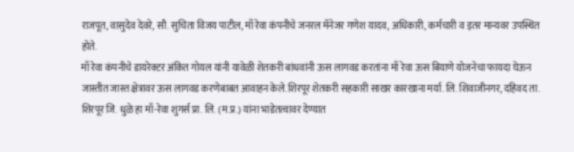राजपूत, वासुदेव देवरे, सौ. सुचिता विजय पाटील, माँ रेवा कंपनीचे जनरल मॅनेजर गणेश यादव, अधिकारी, कर्मचारी व इतर मान्यवर उपस्थित होते.
माँ रेवा कंपनीचे डायरेक्टर अंकित गोयल यांनी यावेळी शेतकरी बांधवांनी ऊस लागवड करतांना माँ रेवा ऊस बियाणे योजनेचा फायदा घेऊन जास्तीत जास्त क्षेत्रावर ऊस लागवड करणेबाबत आवाहन केले.शिरपूर शेतकरी सहकारी साखर कारखाना मर्या. लि. शिवाजीनगर, दहिवद ता. शिरपूर जि. धुळे हा माँ-रेवा शुगर्स प्रा. लि. (म.प्र.) यांना भाडेतत्वावर देण्यात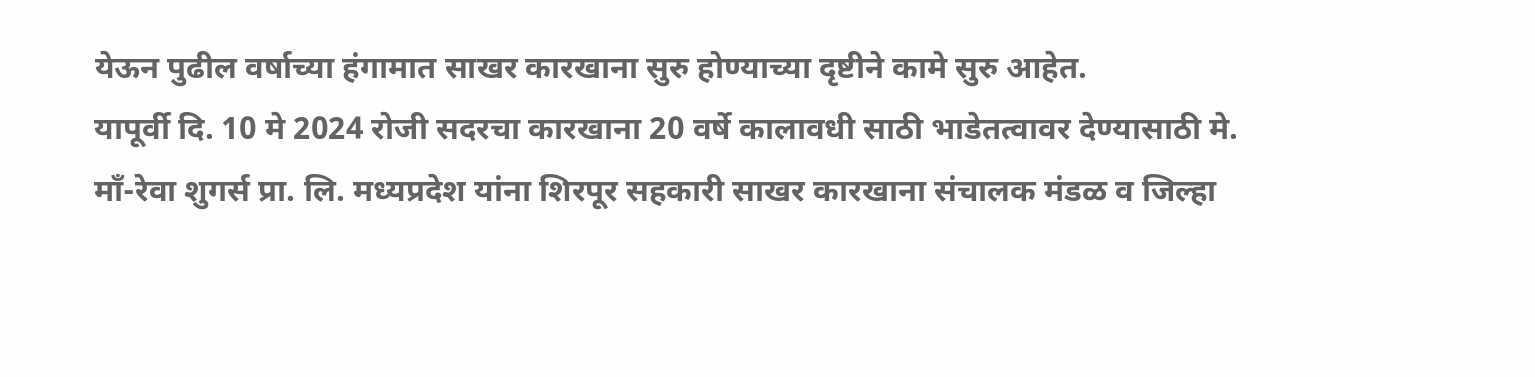येऊन पुढील वर्षाच्या हंगामात साखर कारखाना सुरु होण्याच्या दृष्टीने कामे सुरु आहेत.
यापूर्वी दि. 10 मे 2024 रोजी सदरचा कारखाना 20 वर्षे कालावधी साठी भाडेतत्वावर देण्यासाठी मे. माँ-रेवा शुगर्स प्रा. लि. मध्यप्रदेश यांना शिरपूर सहकारी साखर कारखाना संचालक मंडळ व जिल्हा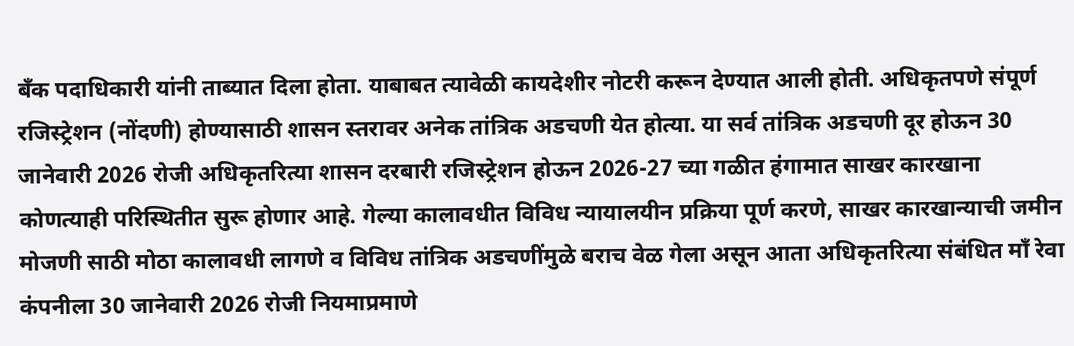बँक पदाधिकारी यांनी ताब्यात दिला होता. याबाबत त्यावेळी कायदेशीर नोटरी करून देण्यात आली होती. अधिकृतपणे संपूर्ण रजिस्ट्रेशन (नोंदणी) होण्यासाठी शासन स्तरावर अनेक तांत्रिक अडचणी येत होत्या. या सर्व तांत्रिक अडचणी दूर होऊन 30 जानेवारी 2026 रोजी अधिकृतरित्या शासन दरबारी रजिस्ट्रेशन होऊन 2026-27 च्या गळीत हंगामात साखर कारखाना कोणत्याही परिस्थितीत सुरू होणार आहे. गेल्या कालावधीत विविध न्यायालयीन प्रक्रिया पूर्ण करणे, साखर कारखान्याची जमीन मोजणी साठी मोठा कालावधी लागणे व विविध तांत्रिक अडचणींमुळे बराच वेळ गेला असून आता अधिकृतरित्या संबंधित माँ रेवा कंपनीला 30 जानेवारी 2026 रोजी नियमाप्रमाणे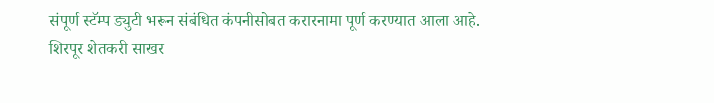संपूर्ण स्टॅम्प ड्युटी भरून संबंधित कंपनीसोबत करारनामा पूर्ण करण्यात आला आहे.
शिरपूर शेतकरी साखर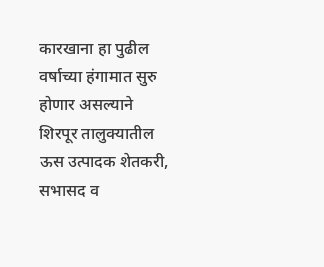कारखाना हा पुढील वर्षाच्या हंगामात सुरु होणार असल्याने शिरपूर तालुक्यातील ऊस उत्पादक शेतकरी, सभासद व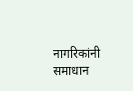नागरिकांनी समाधान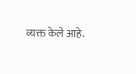व्यक्त केले आहे.